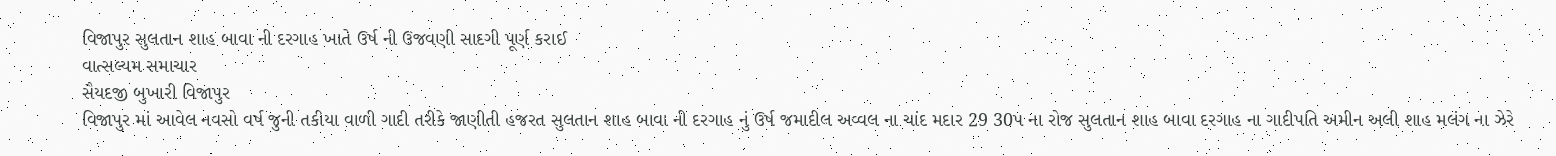વિજાપુર સુલતાન શાહ બાવા ની દરગાહ ખાતે ઉર્ષ ની ઉજવણી સાદગી પૂર્ણ કરાઈ
વાત્સલ્યમ સમાચાર
સૈયદજી બુખારી વિજાપુર
વિજાપુર માં આવેલ નવસો વર્ષ જુની તકીયા વાળી ગાદી તરીકે જાણીતી હજરત સુલતાન શાહ બાવા ની દરગાહ નું ઉર્ષ જમાદીલ અવ્વલ ના ચાંદ મદાર 29 30પ ના રોજ સુલતાન શાહ બાવા દરગાહ ના ગાદીપતિ અમીન અલી શાહ મલંગ ના ઝેરે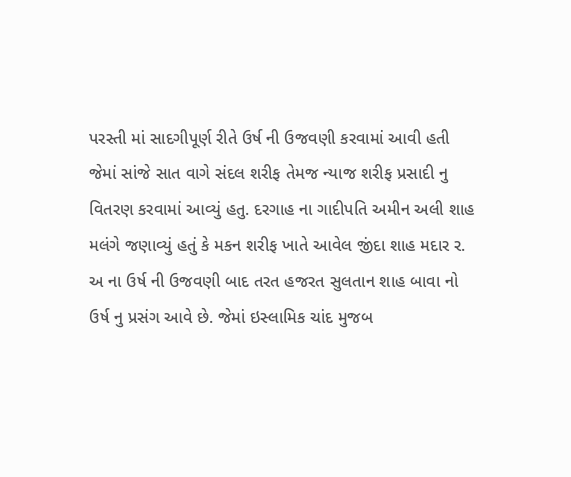પરસ્તી માં સાદગીપૂર્ણ રીતે ઉર્ષ ની ઉજવણી કરવામાં આવી હતી જેમાં સાંજે સાત વાગે સંદલ શરીફ તેમજ ન્યાજ શરીફ પ્રસાદી નુ વિતરણ કરવામાં આવ્યું હતુ. દરગાહ ના ગાદીપતિ અમીન અલી શાહ મલંગે જણાવ્યું હતું કે મકન શરીફ ખાતે આવેલ જીંદા શાહ મદાર ર. અ ના ઉર્ષ ની ઉજવણી બાદ તરત હજરત સુલતાન શાહ બાવા નો ઉર્ષ નુ પ્રસંગ આવે છે. જેમાં ઇસ્લામિક ચાંદ મુજબ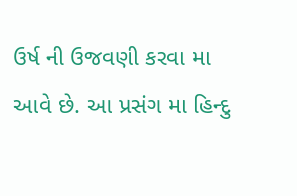ઉર્ષ ની ઉજવણી કરવા મા આવે છે. આ પ્રસંગ મા હિન્દુ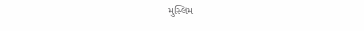મુસ્લિમ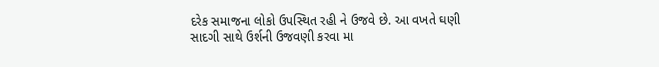દરેક સમાજના લોકો ઉપસ્થિત રહી ને ઉજવે છે. આ વખતે ઘણી સાદગી સાથે ઉર્શની ઉજવણી કરવા મા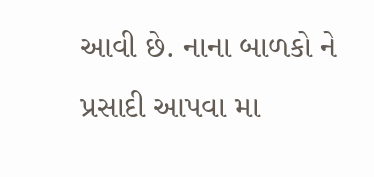આવી છે. નાના બાળકો ને પ્રસાદી આપવા મા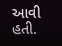આવી હતી.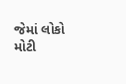જેમાં લોકો મોટી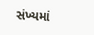સંખ્યમાં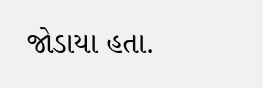જોડાયા હતા.